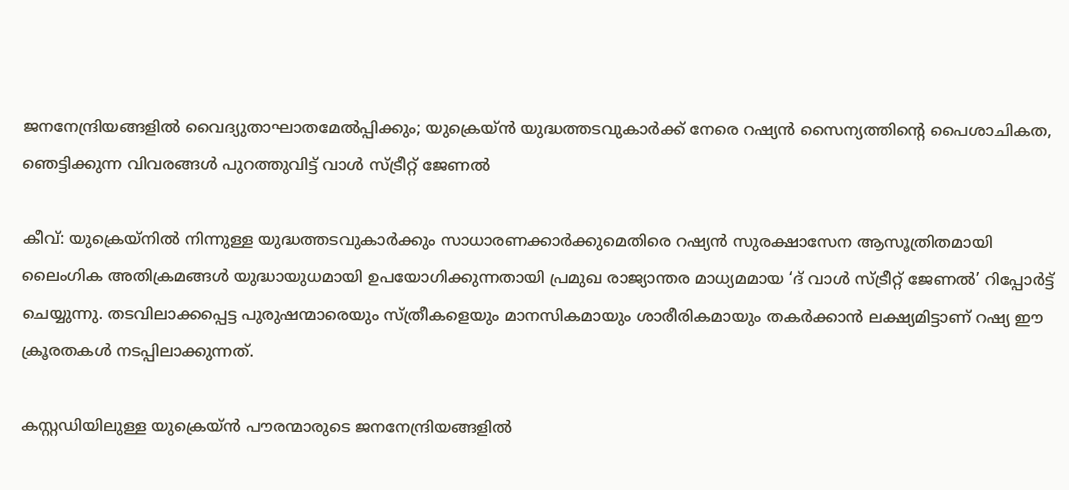ജനനേന്ദ്രിയങ്ങളിൽ വൈദ്യുതാഘാതമേൽപ്പിക്കും; യുക്രെയ്ൻ യുദ്ധത്തടവുകാർക്ക് നേരെ റഷ്യൻ സൈന്യത്തിൻ്റെ പൈശാചികത, ഞെട്ടിക്കുന്ന വിവരങ്ങൾ പുറത്തുവിട്ട് വാൾ സ്ട്രീറ്റ് ജേണൽ

കീവ്: യുക്രെയ്നിൽ നിന്നുള്ള യുദ്ധത്തടവുകാർക്കും സാധാരണക്കാർക്കുമെതിരെ റഷ്യൻ സുരക്ഷാസേന ആസൂത്രിതമായി ലൈംഗിക അതിക്രമങ്ങൾ യുദ്ധായുധമായി ഉപയോഗിക്കുന്നതായി പ്രമുഖ രാജ്യാന്തര മാധ്യമമായ ‘ദ് വാൾ സ്ട്രീറ്റ് ജേണൽ’ റിപ്പോർട്ട് ചെയ്യുന്നു. തടവിലാക്കപ്പെട്ട പുരുഷന്മാരെയും സ്ത്രീകളെയും മാനസികമായും ശാരീരികമായും തകർക്കാൻ ലക്ഷ്യമിട്ടാണ് റഷ്യ ഈ ക്രൂരതകൾ നടപ്പിലാക്കുന്നത്.

കസ്റ്റഡിയിലുള്ള യുക്രെയ്ൻ പൗരന്മാരുടെ ജനനേന്ദ്രിയങ്ങളിൽ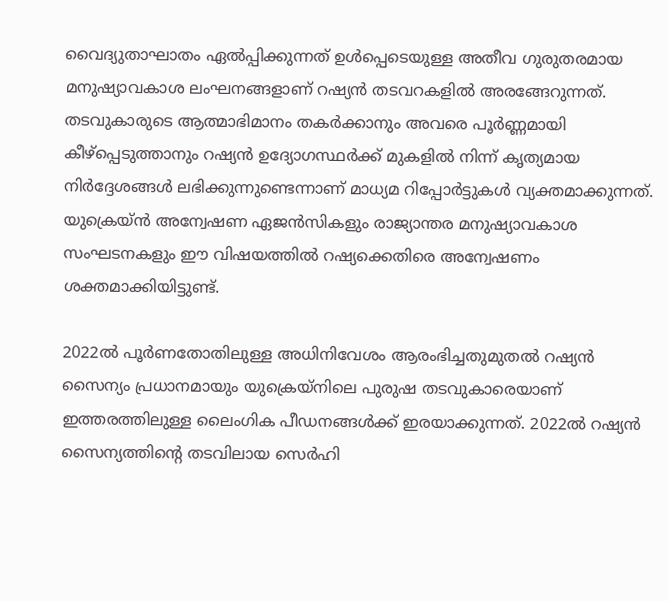വൈദ്യുതാഘാതം ഏൽപ്പിക്കുന്നത് ഉൾപ്പെടെയുള്ള അതീവ ഗുരുതരമായ മനുഷ്യാവകാശ ലംഘനങ്ങളാണ് റഷ്യൻ തടവറകളിൽ അരങ്ങേറുന്നത്. തടവുകാരുടെ ആത്മാഭിമാനം തകർക്കാനും അവരെ പൂർണ്ണമായി കീഴ്പ്പെടുത്താനും റഷ്യൻ ഉദ്യോഗസ്ഥർക്ക് മുകളിൽ നിന്ന് കൃത്യമായ നിർദ്ദേശങ്ങൾ ലഭിക്കുന്നുണ്ടെന്നാണ് മാധ്യമ റിപ്പോർട്ടുകൾ വ്യക്തമാക്കുന്നത്. യുക്രെയ്ൻ അന്വേഷണ ഏജൻസികളും രാജ്യാന്തര മനുഷ്യാവകാശ സംഘടനകളും ഈ വിഷയത്തിൽ റഷ്യക്കെതിരെ അന്വേഷണം ശക്തമാക്കിയിട്ടുണ്ട്.

2022ൽ പൂർണതോതിലുള്ള അധിനിവേശം ആരംഭിച്ചതുമുതൽ റഷ്യൻ സൈന്യം പ്രധാനമായും യുക്രെയ്നിലെ പുരുഷ തടവുകാരെയാണ് ഇത്തരത്തിലുള്ള ലൈംഗിക പീഡനങ്ങൾക്ക് ഇരയാക്കുന്നത്. 2022ൽ റഷ്യൻ സൈന്യത്തിൻ്റെ തടവിലായ സെർഹി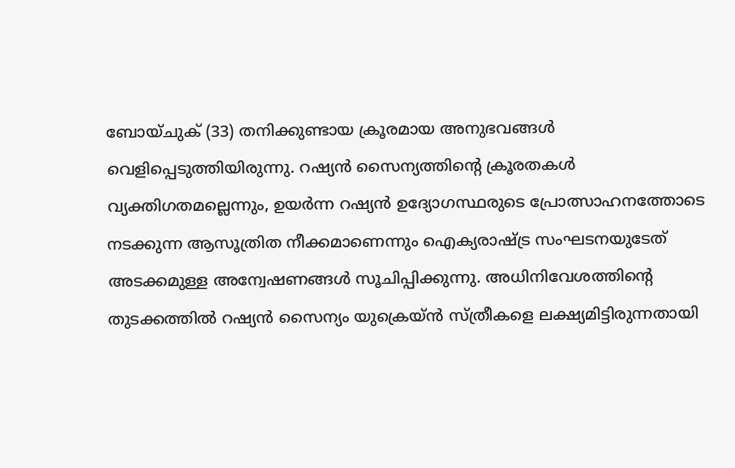ബോയ്ചുക് (33) തനിക്കുണ്ടായ ക്രൂരമായ അനുഭവങ്ങൾ വെളിപ്പെടുത്തിയിരുന്നു. റഷ്യൻ സൈന്യത്തിൻ്റെ ക്രൂരതകൾ വ്യക്തിഗതമല്ലെന്നും, ഉയർന്ന റഷ്യൻ ഉദ്യോഗസ്ഥരുടെ പ്രോത്സാഹനത്തോടെ നടക്കുന്ന ആസൂത്രിത നീക്കമാണെന്നും ഐക്യരാഷ്ട്ര സംഘടനയുടേത് അടക്കമുള്ള അന്വേഷണങ്ങൾ സൂചിപ്പിക്കുന്നു. അധിനിവേശത്തിൻ്റെ തുടക്കത്തിൽ റഷ്യൻ സൈന്യം യുക്രെയ്ൻ സ്ത്രീകളെ ലക്ഷ്യമിട്ടിരുന്നതായി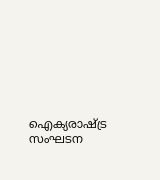ഐക്യരാഷ്ട്ര സംഘടന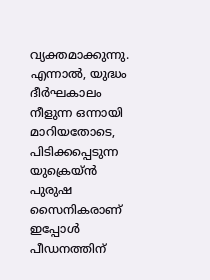വ്യക്തമാക്കുന്നു. എന്നാൽ, യുദ്ധം ദീർഘകാലം നീളുന്ന ഒന്നായി മാറിയതോടെ, പിടിക്കപ്പെടുന്ന യുക്രെയ്ൻ പുരുഷ സൈനികരാണ് ഇപ്പോൾ പീഡനത്തിന്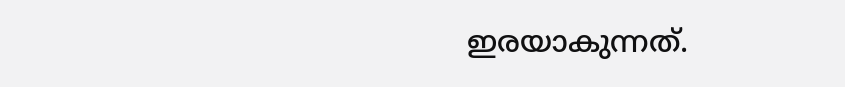ഇരയാകുന്നത്.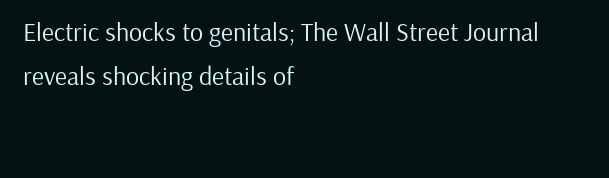Electric shocks to genitals; The Wall Street Journal reveals shocking details of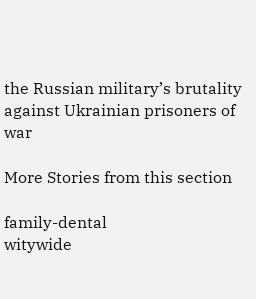the Russian military’s brutality against Ukrainian prisoners of war

More Stories from this section

family-dental
witywide